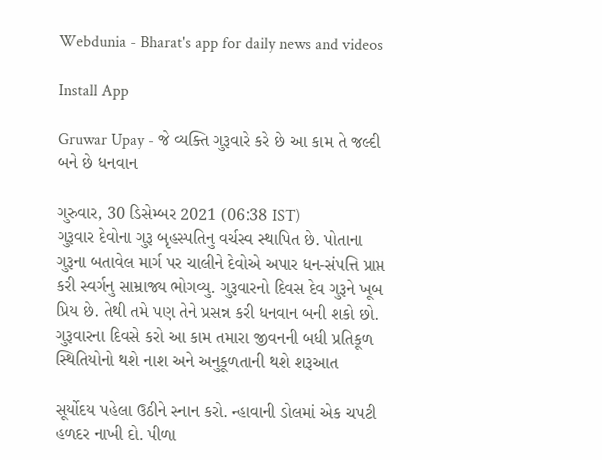Webdunia - Bharat's app for daily news and videos

Install App

Gruwar Upay - જે વ્યક્તિ ગુરૂવારે કરે છે આ કામ તે જલ્દી બને છે ધનવાન

ગુરુવાર, 30 ડિસેમ્બર 2021 (06:38 IST)
ગુરૂવાર દેવોના ગુરૂ બૃહસ્પતિનુ વર્ચસ્વ સ્થાપિત છે. પોતાના ગુરૂના બતાવેલ માર્ગ પર ચાલીને દેવોએ અપાર ધન-સંપત્તિ પ્રાપ્ત કરી સ્વર્ગનુ સામ્રાજ્ય ભોગવ્યુ. ગુરૂવારનો દિવસ દેવ ગુરૂને ખૂબ પ્રિય છે. તેથી તમે પણ તેને પ્રસન્ન કરી ધનવાન બની શકો છો. ગુરૂવારના દિવસે કરો આ કામ તમારા જીવનની બધી પ્રતિકૂળ સ્થિતિયોનો થશે નાશ અને અનુકૂળતાની થશે શરૂઆત

સૂર્યોદય પહેલા ઉઠીને સ્નાન કરો. ન્હાવાની ડોલમાં એક ચપટી હળદર નાખી દો. પીળા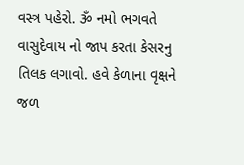વસ્ત્ર પહેરો. ૐ નમો ભગવતે વાસુદેવાય નો જાપ કરતા કેસરનુ તિલક લગાવો. હવે કેળાના વૃક્ષને જળ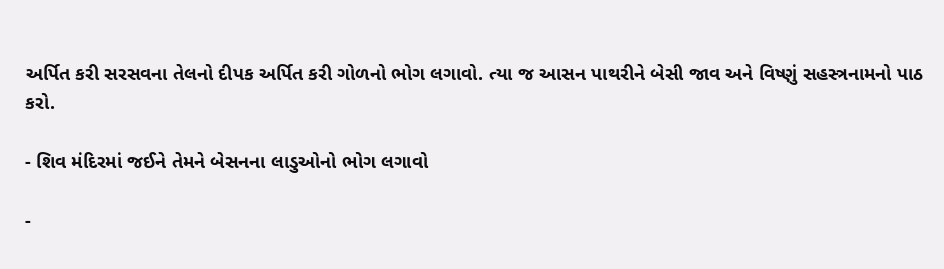અર્પિત કરી સરસવના તેલનો દીપક અર્પિત કરી ગોળનો ભોગ લગાવો. ત્યા જ આસન પાથરીને બેસી જાવ અને વિષ્ણું સહસ્ત્રનામનો પાઠ કરો.

- શિવ મંદિરમાં જઈને તેમને બેસનના લાડુઓનો ભોગ લગાવો

-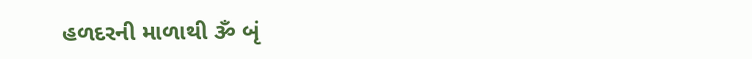હળદરની માળાથી ૐ બૃં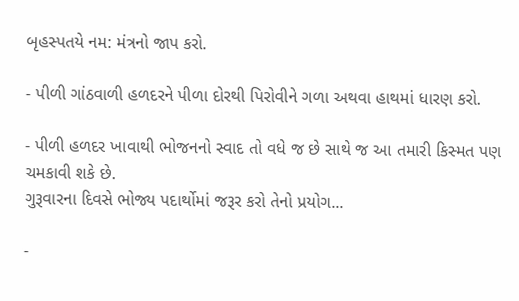બૃહસ્પતયે નમ: મંત્રનો જાપ કરો.

- પીળી ગાંઠવાળી હળદરને પીળા દોરથી પિરોવીને ગળા અથવા હાથમાં ધારણ કરો.

- પીળી હળદર ખાવાથી ભોજનનો સ્વાદ તો વધે જ છે સાથે જ આ તમારી કિસ્મત પણ ચમકાવી શકે છે.
ગુરૂવારના દિવસે ભોજ્ય પદાર્થોમાં જરૂર કરો તેનો પ્રયોગ...

-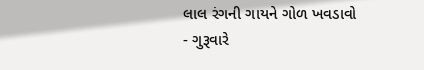લાલ રંગની ગાયને ગોળ ખવડાવો
- ગુરૂવારે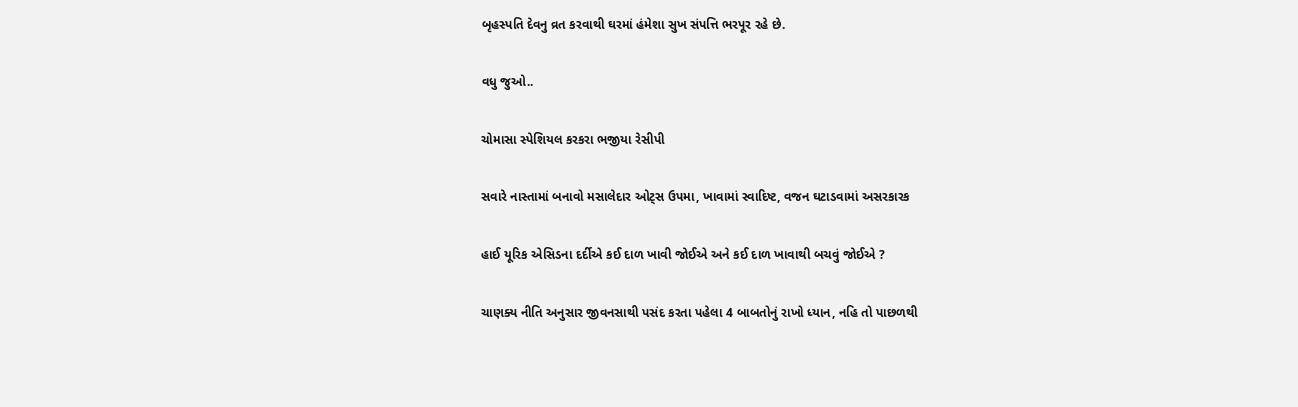બૃહસ્પતિ દેવનુ વ્રત કરવાથી ઘરમાં હંમેશા સુખ સંપત્તિ ભરપૂર રહે છે.

વધુ જુઓ..

ચોમાસા સ્પેશિયલ કરકરા ભજીયા રેસીપી

સવારે નાસ્તામાં બનાવો મસાલેદાર ઓટ્સ ઉપમા, ખાવામાં સ્વાદિષ્ટ, વજન ઘટાડવામાં અસરકારક

હાઈ યૂરિક એસિડના દર્દીએ કઈ દાળ ખાવી જોઈએ અને કઈ દાળ ખાવાથી બચવું જોઈએ ?

ચાણક્ય નીતિ અનુસાર જીવનસાથી પસંદ કરતા પહેલા 4 બાબતોનું રાખો ધ્યાન, નહિ તો પાછળથી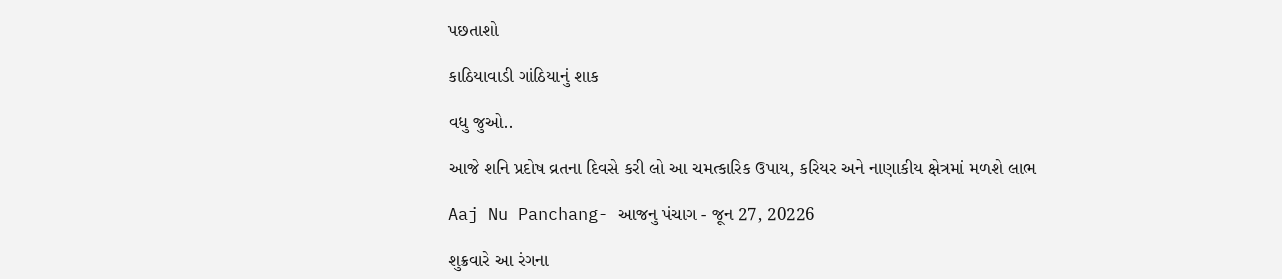પછતાશો

કાઠિયાવાડી ગાંઠિયાનું શાક

વધુ જુઓ..

આજે શનિ પ્રદોષ વ્રતના દિવસે કરી લો આ ચમત્કારિક ઉપાય, કરિયર અને નાણાકીય ક્ષેત્રમાં મળશે લાભ

Aaj Nu Panchang- આજનુ પંચાગ - જૂન 27, 20226

શુક્રવારે આ રંગના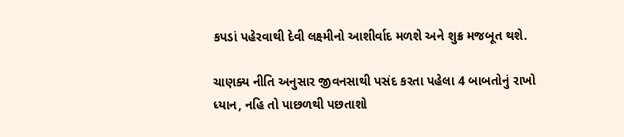કપડાં પહેરવાથી દેવી લક્ષ્મીનો આશીર્વાદ મળશે અને શુક્ર મજબૂત થશે.

ચાણક્ય નીતિ અનુસાર જીવનસાથી પસંદ કરતા પહેલા 4 બાબતોનું રાખો ધ્યાન, નહિ તો પાછળથી પછતાશો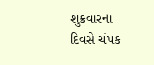શુક્રવારના દિવસે ચંપક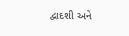દ્વાદશી અને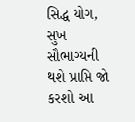સિદ્ધ યોગ, સુખ સૌભાગ્યની થશે પ્રાપ્તિ જો કરશો આ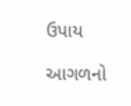ઉપાય

આગળનો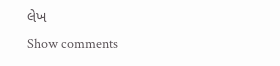લેખ
Show comments